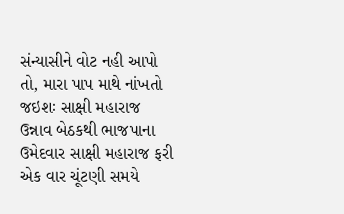સંન્યાસીને વોટ નહી આપો તો, મારા પાપ માથે નાંખતો જઇશઃ સાક્ષી મહારાજ
ઉન્નાવ બેઠકથી ભાજપાના ઉમેદવાર સાક્ષી મહારાજ ફરી એક વાર ચૂંટણી સમયે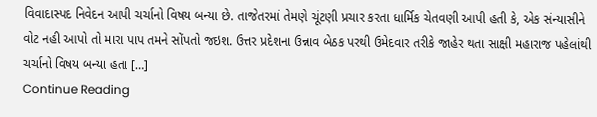વિવાદાસ્પદ નિવેદન આપી ચર્ચાનો વિષય બન્યા છે. તાજેતરમાં તેમણે ચૂંટણી પ્રચાર કરતા ધાર્મિક ચેતવણી આપી હતી કે, એક સંન્યાસીને વોટ નહી આપો તો મારા પાપ તમને સોંપતો જઇશ. ઉત્તર પ્રદેશના ઉન્નાવ બેઠક પરથી ઉમેદવાર તરીકે જાહેર થતા સાક્ષી મહારાજ પહેલાંથી ચર્ચાનો વિષય બન્યા હતા […]
Continue Reading